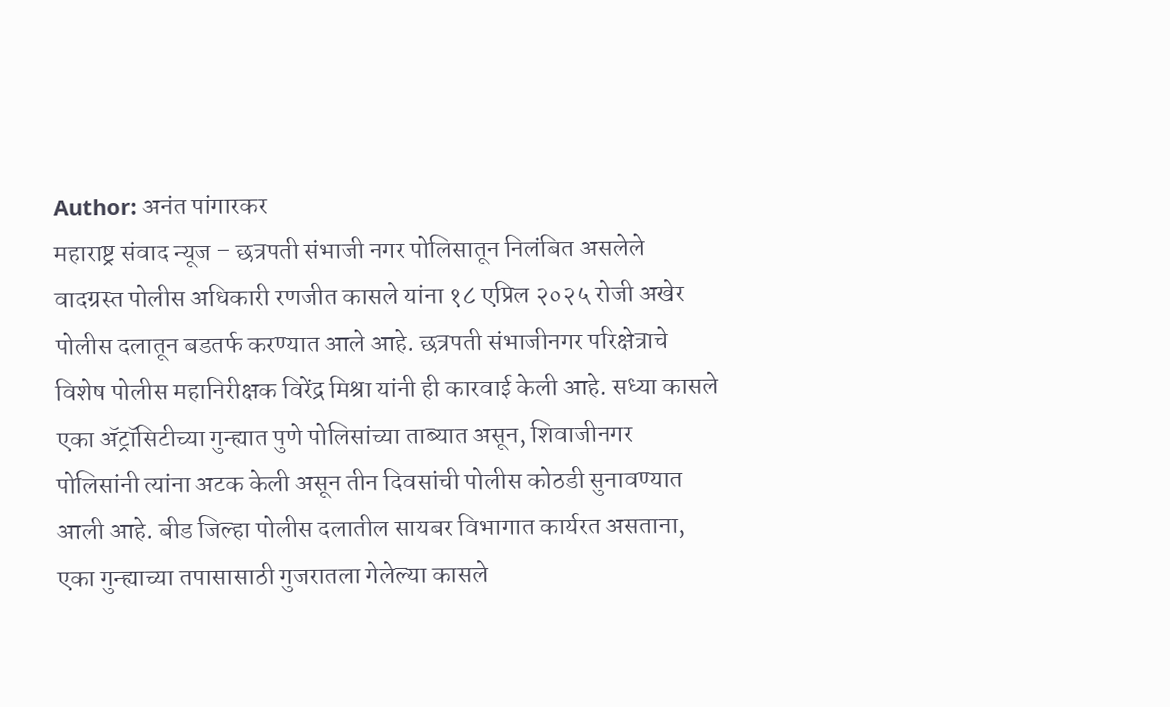Author: अनंत पांगारकर
महाराष्ट्र संवाद न्यूज – छत्रपती संभाजी नगर पोलिसातून निलंबित असलेले वादग्रस्त पोलीस अधिकारी रणजीत कासले यांना १८ एप्रिल २०२५ रोजी अखेर पोलीस दलातून बडतर्फ करण्यात आले आहे. छत्रपती संभाजीनगर परिक्षेत्राचे विशेष पोलीस महानिरीक्षक विरेंद्र मिश्रा यांनी ही कारवाई केली आहे. सध्या कासले एका ॲट्रॉसिटीच्या गुन्ह्यात पुणे पोलिसांच्या ताब्यात असून, शिवाजीनगर पोलिसांनी त्यांना अटक केली असून तीन दिवसांची पोलीस कोठडी सुनावण्यात आली आहे. बीड जिल्हा पोलीस दलातील सायबर विभागात कार्यरत असताना, एका गुन्ह्याच्या तपासासाठी गुजरातला गेलेल्या कासले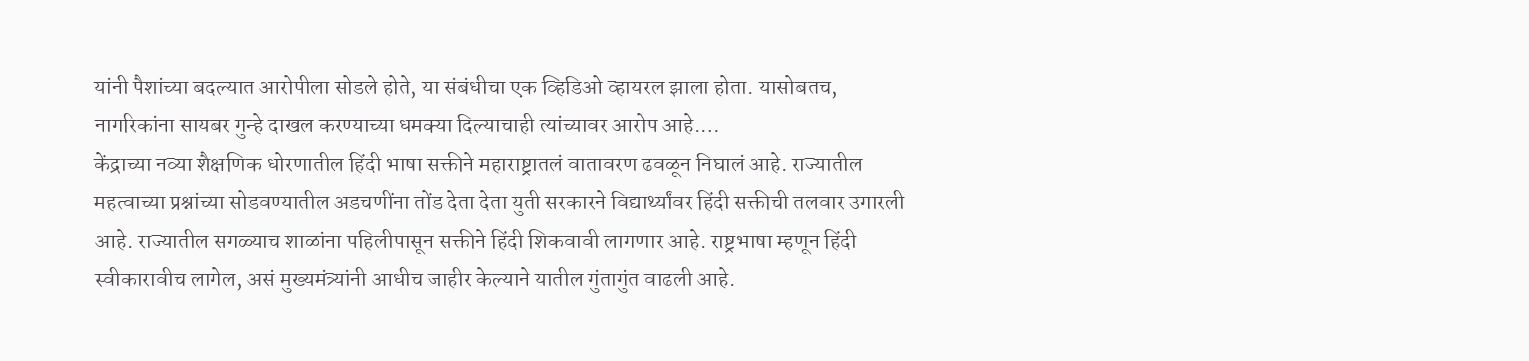यांनी पैशांच्या बदल्यात आरोपीला सोडले होते, या संबंधीचा एक व्हिडिओ व्हायरल झाला होता. यासोबतच, नागरिकांना सायबर गुन्हे दाखल करण्याच्या धमक्या दिल्याचाही त्यांच्यावर आरोप आहे.…
केंद्राच्या नव्या शैक्षणिक धोरणातील हिंदी भाषा सक्तीने महाराष्ट्रातलं वातावरण ढवळून निघालं आहे. राज्यातील महत्वाच्या प्रश्नांच्या सोडवण्यातील अडचणींना तोंड देता देता युती सरकारने विद्यार्थ्यांवर हिंदी सक्तीची तलवार उगारली आहे. राज्यातील सगळ्याच शाळांना पहिलीपासून सक्तीने हिंदी शिकवावी लागणार आहे. राष्ट्रभाषा म्हणून हिंदी स्वीकारावीच लागेल, असं मुख्यमंत्र्यांनी आधीच जाहीर केल्याने यातील गुंतागुंत वाढली आहे.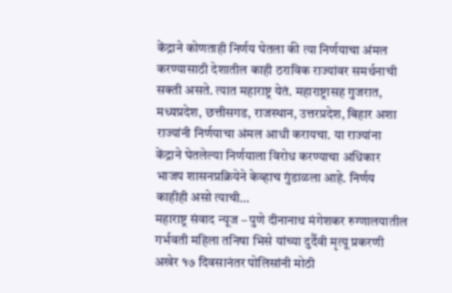केंद्राने कोणताही निर्णय घेतला की त्या निर्णयाचा अंमल करण्यासाठी देशातील काही ठराविक राज्यांवर समर्थनाची सक्ती असते. त्यात महाराष्ट्र येतं. महाराष्ट्रासह गुजरात, मध्यप्रदेश, छत्तीसगड, राजस्थान, उत्तरप्रदेश, बिहार अशा राज्यांनी निर्णयाचा अंमल आधी करायचा. या राज्यांना केंद्राने घेतलेल्या निर्णयाला विरोध करण्याचा अधिकार भाजप शासनप्रक्रियेने केव्हाच गुंडाळला आहे. निर्णय काहीही असो त्याची…
महाराष्ट्र संवाद न्यूज – पुणे दीनानाथ मंगेशकर रुग्णालयातील गर्भवती महिला तनिषा भिसे यांच्या दुर्दैवी मृत्यू प्रकरणी अखेर १७ दिवसानंतर पोलिसांनी मोठी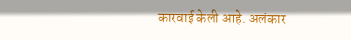कारवाई केली आहे. अलंकार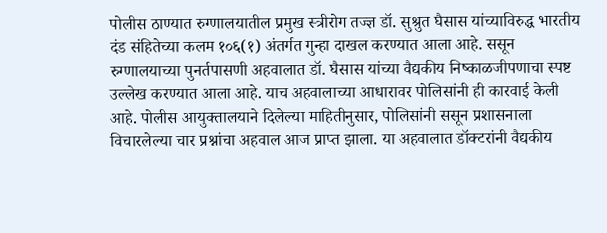पोलीस ठाण्यात रुग्णालयातील प्रमुख स्त्रीरोग तज्ज्ञ डॉ. सुश्रुत घैसास यांच्याविरुद्ध भारतीय दंड संहितेच्या कलम १०६(१) अंतर्गत गुन्हा दाखल करण्यात आला आहे. ससून रुग्णालयाच्या पुनर्तपासणी अहवालात डॉ. घैसास यांच्या वैद्यकीय निष्काळजीपणाचा स्पष्ट उल्लेख करण्यात आला आहे. याच अहवालाच्या आधारावर पोलिसांनी ही कारवाई केली आहे. पोलीस आयुक्तालयाने दिलेल्या माहितीनुसार, पोलिसांनी ससून प्रशासनाला विचारलेल्या चार प्रश्नांचा अहवाल आज प्राप्त झाला. या अहवालात डॉक्टरांनी वैद्यकीय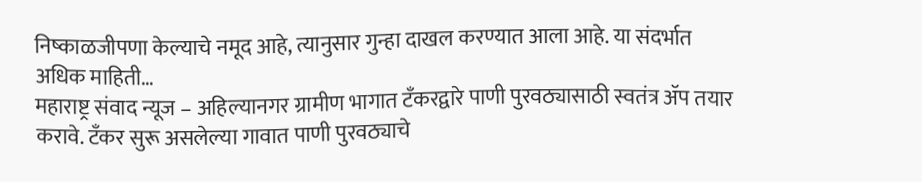निष्काळजीपणा केल्याचे नमूद आहे, त्यानुसार गुन्हा दाखल करण्यात आला आहे. या संदर्भात अधिक माहिती…
महाराष्ट्र संवाद न्यूज – अहिल्यानगर ग्रामीण भागात टँकरद्वारे पाणी पुरवठ्यासाठी स्वतंत्र ॲप तयार करावे. टँकर सुरू असलेल्या गावात पाणी पुरवठ्याचे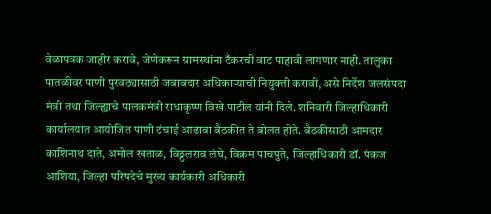वेळापत्रक जाहीर करावे, जेणेकरून ग्रामस्थांना टँकरची वाट पाहावी लागणार नाही. तालुका पातळीवर पाणी पुरवठ्यासाठी जबाबदार अधिकाऱ्याची नियुक्ती करावी, असे निर्देश जलसंपदा मंत्री तथा जिल्ह्याचे पालकमंत्री राधाकृष्ण विखे पाटील यांनी दिले. शनिवारी जिल्हाधिकारी कार्यालयात आयोजित पाणी टंचाई आढावा बैठकीत ते बोलत होते. बैठकीसाठी आमदार काशिनाथ दाते, अमोल खताळ, विठ्ठलराव लंघे, विक्रम पाचपुते, जिल्हाधिकारी डॉ. पंकज आशिया, जिल्हा परिषदेचे मुख्य कार्यकारी अधिकारी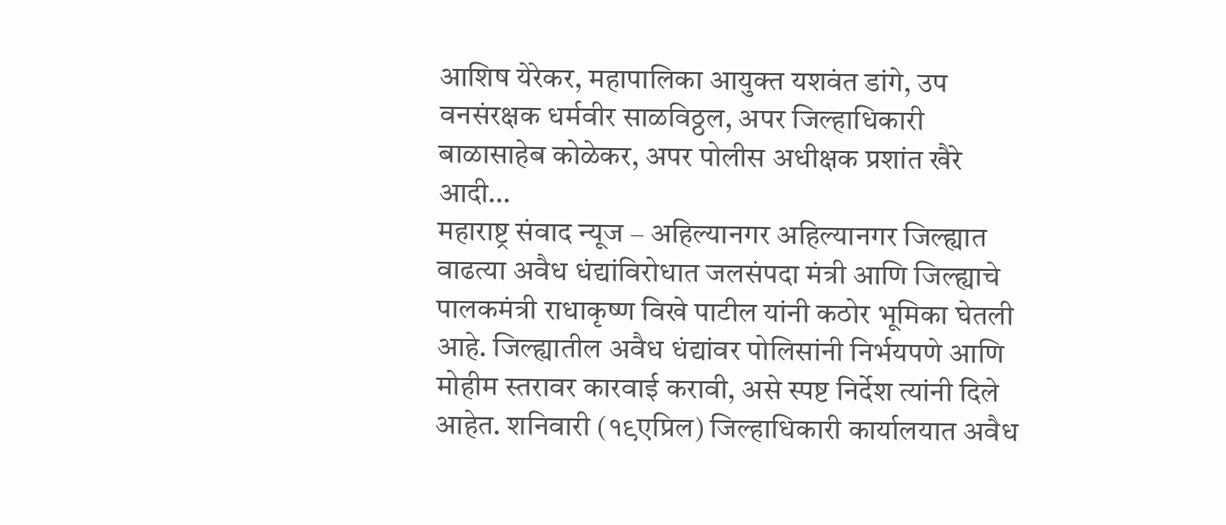आशिष येरेकर, महापालिका आयुक्त यशवंत डांगे, उप वनसंरक्षक धर्मवीर साळविठ्ठल, अपर जिल्हाधिकारी बाळासाहेब कोळेकर, अपर पोलीस अधीक्षक प्रशांत खैरे आदी…
महाराष्ट्र संवाद न्यूज – अहिल्यानगर अहिल्यानगर जिल्ह्यात वाढत्या अवैध धंद्यांविरोधात जलसंपदा मंत्री आणि जिल्ह्याचे पालकमंत्री राधाकृष्ण विखे पाटील यांनी कठोर भूमिका घेतली आहे. जिल्ह्यातील अवैध धंद्यांवर पोलिसांनी निर्भयपणे आणि मोहीम स्तरावर कारवाई करावी, असे स्पष्ट निर्देश त्यांनी दिले आहेत. शनिवारी (१९एप्रिल) जिल्हाधिकारी कार्यालयात अवैध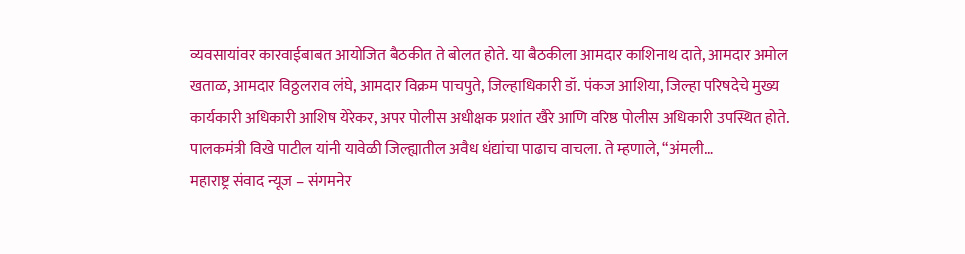व्यवसायांवर कारवाईबाबत आयोजित बैठकीत ते बोलत होते. या बैठकीला आमदार काशिनाथ दाते, आमदार अमोल खताळ, आमदार विठ्ठलराव लंघे, आमदार विक्रम पाचपुते, जिल्हाधिकारी डॉ. पंकज आशिया, जिल्हा परिषदेचे मुख्य कार्यकारी अधिकारी आशिष येरेकर, अपर पोलीस अधीक्षक प्रशांत खैरे आणि वरिष्ठ पोलीस अधिकारी उपस्थित होते. पालकमंत्री विखे पाटील यांनी यावेळी जिल्ह्यातील अवैध धंद्यांचा पाढाच वाचला. ते म्हणाले, “अंमली…
महाराष्ट्र संवाद न्यूज – संगमनेर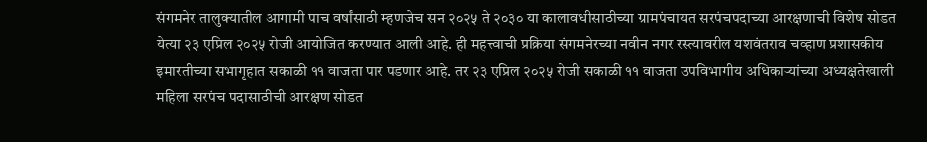संगमनेर तालुक्यातील आगामी पाच वर्षांसाठी म्हणजेच सन २०२५ ते २०३० या कालावधीसाठीच्या ग्रामपंचायत सरपंचपदाच्या आरक्षणाची विशेष सोडत येत्या २३ एप्रिल २०२५ रोजी आयोजित करण्यात आली आहे. ही महत्त्वाची प्रक्रिया संगमनेरच्या नवीन नगर रस्त्यावरील यशवंतराव चव्हाण प्रशासकीय इमारतीच्या सभागृहात सकाळी ११ वाजता पार पडणार आहे. तर २३ एप्रिल २०२५ रोजी सकाळी ११ वाजता उपविभागीय अधिकाऱ्यांच्या अध्यक्षतेखाली महिला सरपंच पदासाठीची आरक्षण सोडत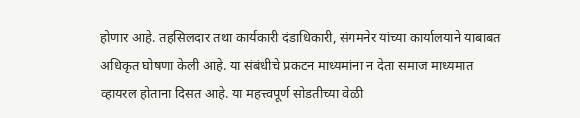होणार आहे. तहसिलदार तथा कार्यकारी दंडाधिकारी, संगमनेर यांच्या कार्यालयाने याबाबत अधिकृत घोषणा केली आहे. या संबंधीचे प्रकटन माध्यमांना न देता समाज माध्यमात व्हायरल होताना दिसत आहे. या महत्त्वपूर्ण सोडतीच्या वेळी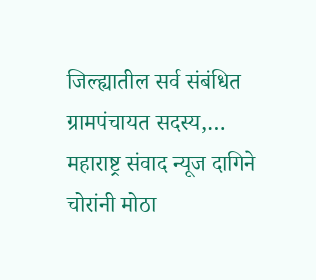जिल्ह्यातील सर्व संबंधित ग्रामपंचायत सदस्य,…
महाराष्ट्र संवाद न्यूज दागिने चोरांनी मोठा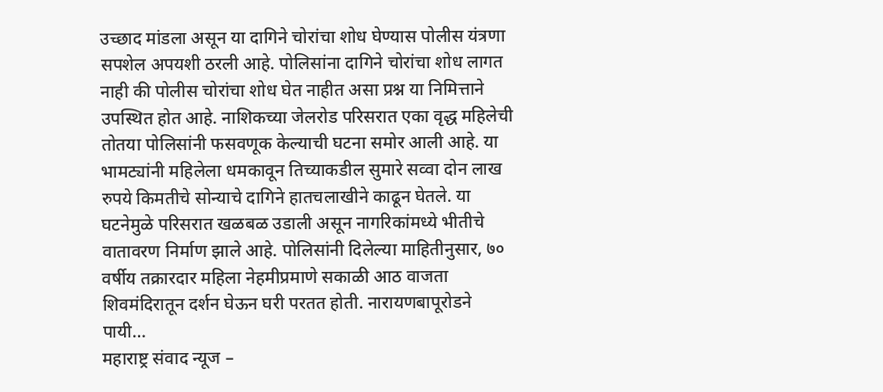उच्छाद मांडला असून या दागिने चोरांचा शोध घेण्यास पोलीस यंत्रणा सपशेल अपयशी ठरली आहे. पोलिसांना दागिने चोरांचा शोध लागत नाही की पोलीस चोरांचा शोध घेत नाहीत असा प्रश्न या निमित्ताने उपस्थित होत आहे. नाशिकच्या जेलरोड परिसरात एका वृद्ध महिलेची तोतया पोलिसांनी फसवणूक केल्याची घटना समोर आली आहे. या भामट्यांनी महिलेला धमकावून तिच्याकडील सुमारे सव्वा दोन लाख रुपये किमतीचे सोन्याचे दागिने हातचलाखीने काढून घेतले. या घटनेमुळे परिसरात खळबळ उडाली असून नागरिकांमध्ये भीतीचे वातावरण निर्माण झाले आहे. पोलिसांनी दिलेल्या माहितीनुसार, ७० वर्षीय तक्रारदार महिला नेहमीप्रमाणे सकाळी आठ वाजता शिवमंदिरातून दर्शन घेऊन घरी परतत होती. नारायणबापूरोडने पायी…
महाराष्ट्र संवाद न्यूज –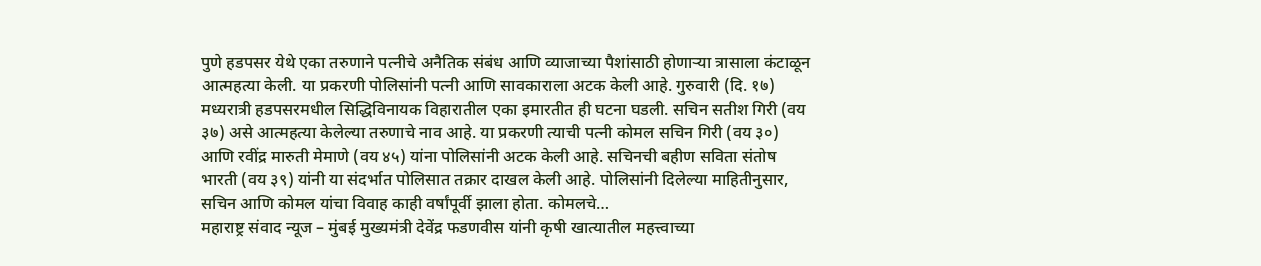पुणे हडपसर येथे एका तरुणाने पत्नीचे अनैतिक संबंध आणि व्याजाच्या पैशांसाठी होणाऱ्या त्रासाला कंटाळून आत्महत्या केली. या प्रकरणी पोलिसांनी पत्नी आणि सावकाराला अटक केली आहे. गुरुवारी (दि. १७) मध्यरात्री हडपसरमधील सिद्धिविनायक विहारातील एका इमारतीत ही घटना घडली. सचिन सतीश गिरी (वय ३७) असे आत्महत्या केलेल्या तरुणाचे नाव आहे. या प्रकरणी त्याची पत्नी कोमल सचिन गिरी (वय ३०) आणि रवींद्र मारुती मेमाणे (वय ४५) यांना पोलिसांनी अटक केली आहे. सचिनची बहीण सविता संतोष भारती (वय ३९) यांनी या संदर्भात पोलिसात तक्रार दाखल केली आहे. पोलिसांनी दिलेल्या माहितीनुसार, सचिन आणि कोमल यांचा विवाह काही वर्षांपूर्वी झाला होता. कोमलचे…
महाराष्ट्र संवाद न्यूज – मुंबई मुख्यमंत्री देवेंद्र फडणवीस यांनी कृषी खात्यातील महत्त्वाच्या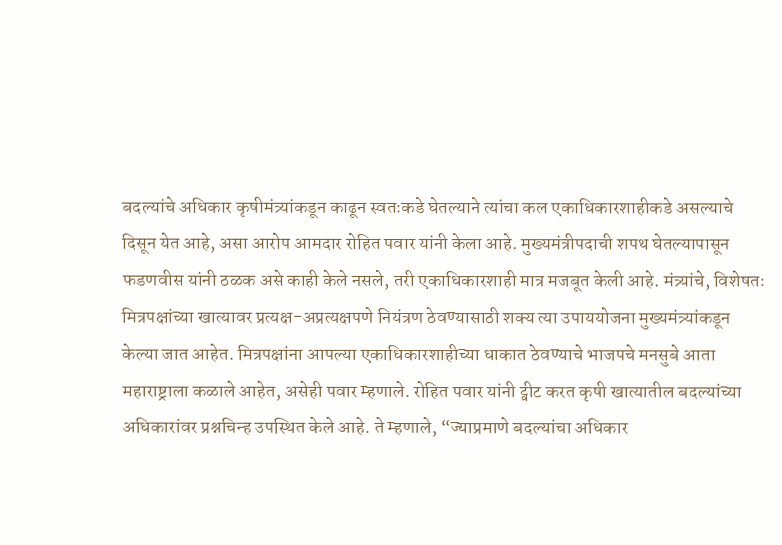बदल्यांचे अधिकार कृषीमंत्र्यांकडून काढून स्वतःकडे घेतल्याने त्यांचा कल एकाधिकारशाहीकडे असल्याचे दिसून येत आहे, असा आरोप आमदार रोहित पवार यांनी केला आहे. मुख्यमंत्रीपदाची शपथ घेतल्यापासून फडणवीस यांनी ठळक असे काही केले नसले, तरी एकाधिकारशाही मात्र मजबूत केली आहे. मंत्र्यांचे, विशेषतः मित्रपक्षांच्या खात्यावर प्रत्यक्ष-अप्रत्यक्षपणे नियंत्रण ठेवण्यासाठी शक्य त्या उपाययोजना मुख्यमंत्र्यांकडून केल्या जात आहेत. मित्रपक्षांना आपल्या एकाधिकारशाहीच्या धाकात ठेवण्याचे भाजपचे मनसुबे आता महाराष्ट्राला कळाले आहेत, असेही पवार म्हणाले. रोहित पवार यांनी ट्वीट करत कृषी खात्यातील बदल्यांच्या अधिकारांवर प्रश्नचिन्ह उपस्थित केले आहे. ते म्हणाले, “ज्याप्रमाणे बदल्यांचा अधिकार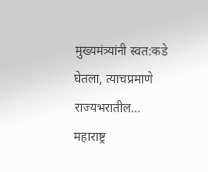मुख्यमंत्र्यांनी स्वत:कडे घेतला, त्याचप्रमाणे राज्यभरातील…
महाराष्ट्र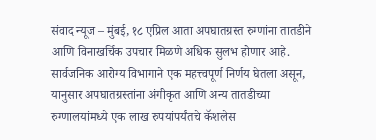संवाद न्यूज – मुंबई, १८ एप्रिल आता अपघातग्रस्त रुग्णांना तातडीने आणि विनाखर्चिक उपचार मिळणे अधिक सुलभ होणार आहे. सार्वजनिक आरोग्य विभागाने एक महत्त्वपूर्ण निर्णय घेतला असून, यानुसार अपघातग्रस्तांना अंगीकृत आणि अन्य तातडीच्या रुग्णालयांमध्ये एक लाख रुपयांपर्यंतचे कॅशलेस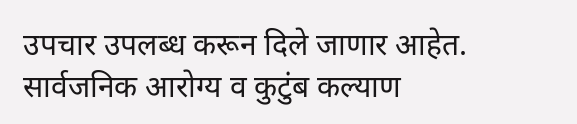उपचार उपलब्ध करून दिले जाणार आहेत. सार्वजनिक आरोग्य व कुटुंब कल्याण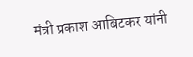मंत्री प्रकाश आबिटकर यांनी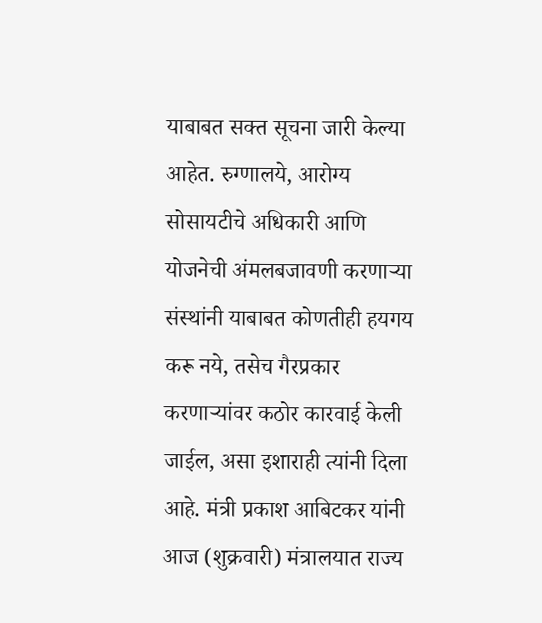याबाबत सक्त सूचना जारी केल्या आहेत. रुग्णालये, आरोग्य सोसायटीचे अधिकारी आणि योजनेची अंमलबजावणी करणाऱ्या संस्थांनी याबाबत कोणतीही हयगय करू नये, तसेच गैरप्रकार करणाऱ्यांवर कठोर कारवाई केली जाईल, असा इशाराही त्यांनी दिला आहे. मंत्री प्रकाश आबिटकर यांनी आज (शुक्रवारी) मंत्रालयात राज्य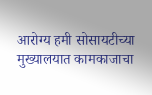आरोग्य हमी सोसायटीच्या मुख्यालयात कामकाजाचा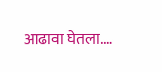आढावा घेतला.…